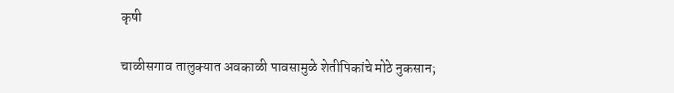कृषी

चाळीसगाव तालुक्यात अवकाळी पावसामुळे शेतीपिकांचे मोठे नुकसान;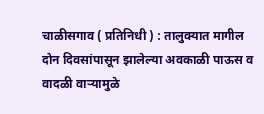चाळीसगाव ( प्रतिनिधी ) : तालुक्यात मागील दोन दिवसांपासून झालेल्या अवकाळी पाऊस व वादळी वाऱ्यामुळे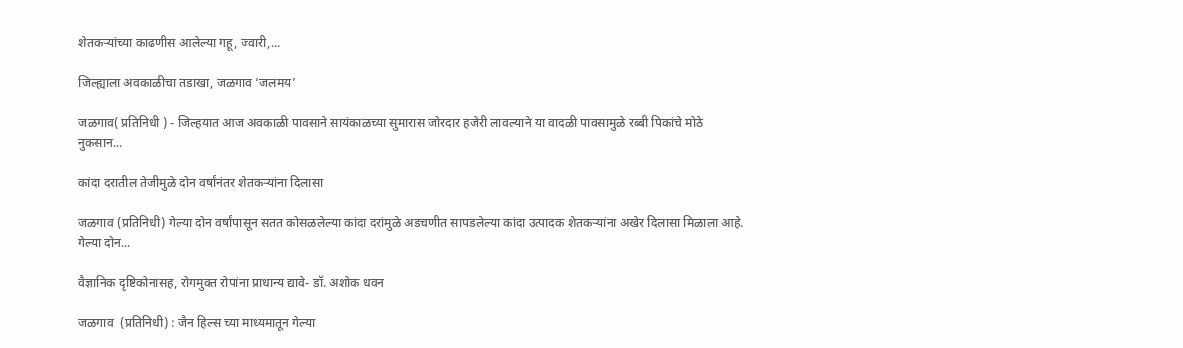शेतकऱ्यांच्या काढणीस आलेल्या गहू, ज्वारी,...

जिल्ह्याला अवकाळीचा तडाखा, जळगाव ‘जलमय’

जळगाव( प्रतिनिधी ) - जिल्हयात आज अवकाळी पावसाने सायंकाळच्या सुमारास जोरदार हजेरी लावल्याने या वादळी पावसामुळे रब्बी पिकांचे मोठे नुकसान...

कांदा दरातील तेजीमुळे दोन वर्षांनंतर शेतकऱ्यांना दिलासा

जळगाव (प्रतिनिधी) गेल्या दोन वर्षांपासून सतत कोसळलेल्या कांदा दरांमुळे अडचणीत सापडलेल्या कांदा उत्पादक शेतकऱ्यांना अखेर दिलासा मिळाला आहे. गेल्या दोन...

वैज्ञानिक दृष्टिकोनासह, रोगमुक्त रोपांना प्राधान्य द्यावे- डॉ. अशोक धवन

जळगाव  (प्रतिनिधी) : जैन हिल्स च्या माध्यमातून गेल्या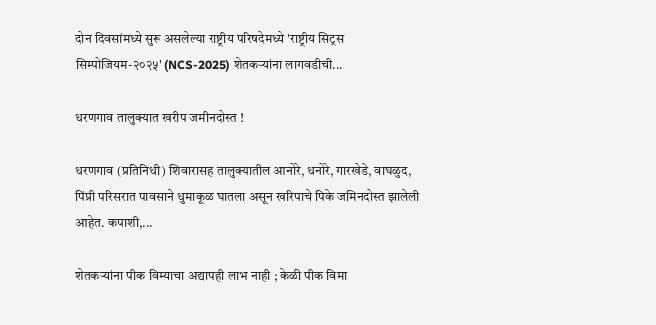दोन दिवसांमध्ये सुरू असलेल्या राष्ट्रीय परिषदेमध्ये 'राष्ट्रीय सिट्रस सिम्पोजियम-२०२५' (NCS-2025) शेतकऱ्यांना लागवडीची...

धरणगाव तालुक्यात खरीप जमीनदोस्त !

धरणगाव (प्रतिनिधी) शिवारासह तालुक्यातील आनोरे, धनोरे, गारखेडे, वाघळुद, पिंप्री परिसरात पावसाने धुमाकूळ घातला असून खरिपाचे पिके जमिनदोस्त झालेली आहेत. कपाशी,...

शेतकऱ्यांना पीक विम्याचा अद्यापही लाभ नाही ; केळी पीक विमा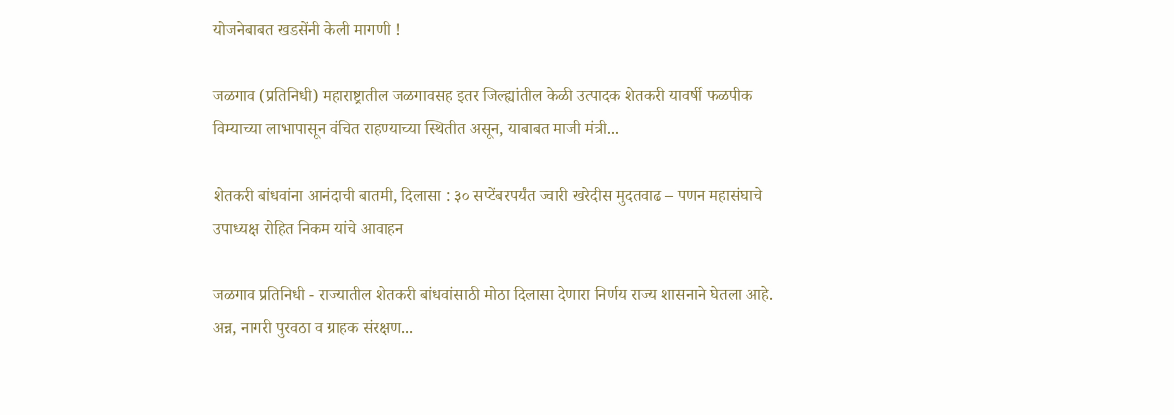योजनेबाबत खडसेंनी केली मागणी !

जळगाव (प्रतिनिधी) महाराष्ट्रातील जळगावसह इतर जिल्ह्यांतील केळी उत्पादक शेतकरी यावर्षी फळपीक विम्याच्या लाभापासून वंचित राहण्याच्या स्थितीत असून, याबाबत माजी मंत्री...

शेतकरी बांधवांना आनंदाची बातमी, दिलासा : ३० सप्टेंबरपर्यंत ज्वारी खरेदीस मुदतवाढ – पणन महासंघाचे उपाध्यक्ष रोहित निकम यांचे आवाहन

जळगाव प्रतिनिधी - राज्यातील शेतकरी बांधवांसाठी मोठा दिलासा देणारा निर्णय राज्य शासनाने घेतला आहे. अन्न, नागरी पुरवठा व ग्राहक संरक्षण...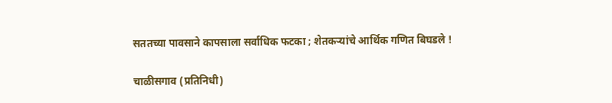सततच्या पावसाने कापसाला सर्वाधिक फटका ; शेतकऱ्यांचे आर्थिक गणित बिघडले !

चाळीसगाव (प्रतिनिधी)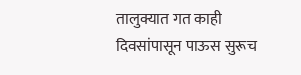तालुक्यात गत काही दिवसांपासून पाऊस सुरूच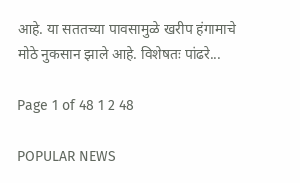आहे. या सततच्या पावसामुळे खरीप हंगामाचे मोठे नुकसान झाले आहे. विशेषतः पांढरे...

Page 1 of 48 1 2 48

POPULAR NEWS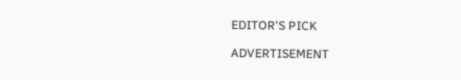EDITOR'S PICK

ADVERTISEMENT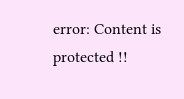error: Content is protected !!